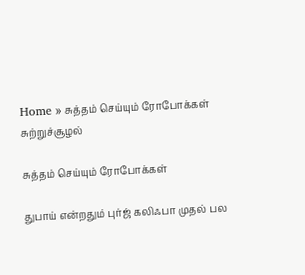Home » சுத்தம் செய்யும் ரோபோக்கள்
சுற்றுச்சூழல்

சுத்தம் செய்யும் ரோபோக்கள்

துபாய் என்றதும் புர்ஜ் கலிஃபா முதல் பல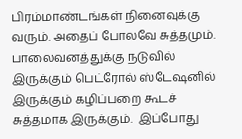பிரம்மாண்டங்கள் நினைவுக்கு வரும். அதைப் போலவே சுத்தமும். பாலைவனத்துக்கு நடுவில் இருக்கும் பெட்ரோல் ஸ்டேஷனில் இருக்கும் கழிப்பறை கூடச் சுத்தமாக இருக்கும்.  இப்போது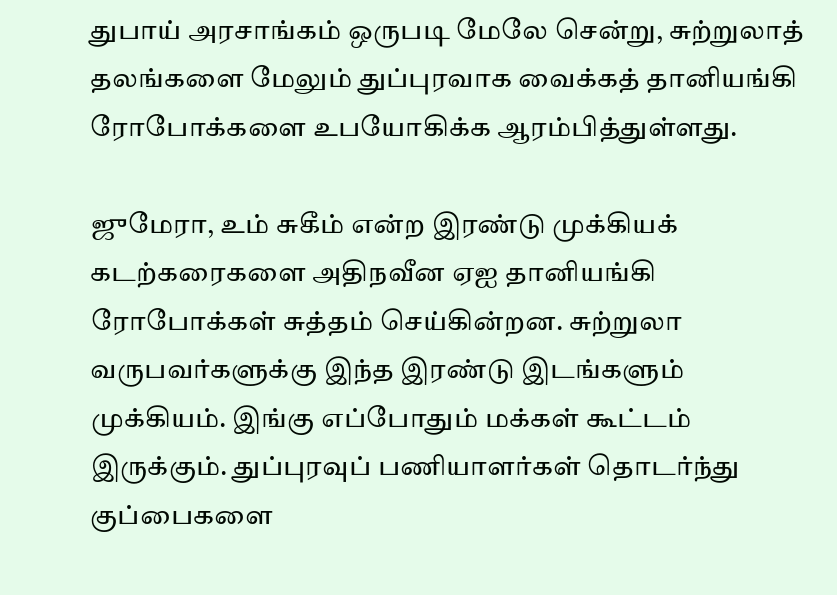துபாய் அரசாங்கம் ஒருபடி மேலே சென்று, சுற்றுலாத் தலங்களை மேலும் துப்புரவாக வைக்கத் தானியங்கி ரோபோக்களை உபயோகிக்க ஆரம்பித்துள்ளது.

ஜுமேரா, உம் சுகீம் என்ற இரண்டு முக்கியக் கடற்கரைகளை அதிநவீன ஏஐ தானியங்கி ரோபோக்கள் சுத்தம் செய்கின்றன. சுற்றுலா வருபவர்களுக்கு இந்த இரண்டு இடங்களும் முக்கியம். இங்கு எப்போதும் மக்கள் கூட்டம் இருக்கும். துப்புரவுப் பணியாளர்கள் தொடர்ந்து குப்பைகளை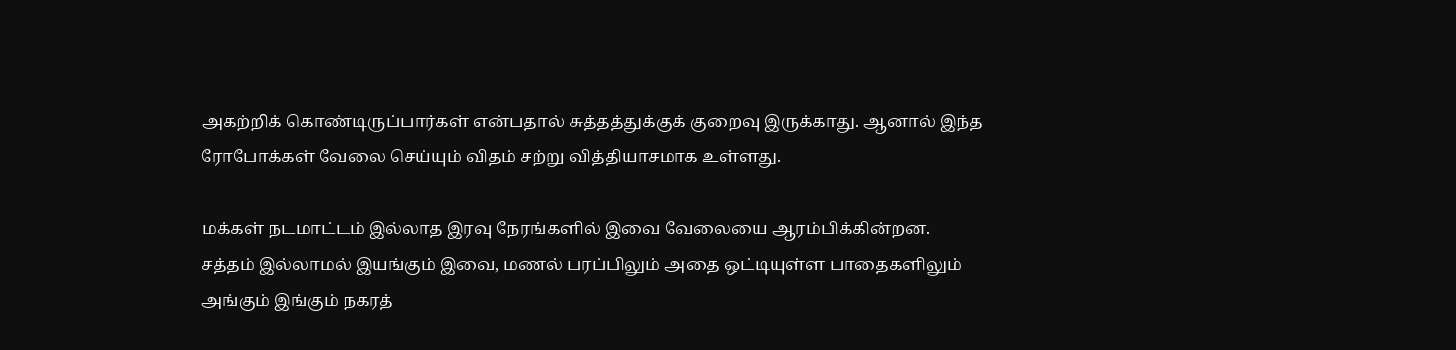அகற்றிக் கொண்டிருப்பார்கள் என்பதால் சுத்தத்துக்குக் குறைவு இருக்காது. ஆனால் இந்த ரோபோக்கள் வேலை செய்யும் விதம் சற்று வித்தியாசமாக உள்ளது.

மக்கள் நடமாட்டம் இல்லாத இரவு நேரங்களில் இவை வேலையை ஆரம்பிக்கின்றன. சத்தம் இல்லாமல் இயங்கும் இவை, மணல் பரப்பிலும் அதை ஒட்டியுள்ள பாதைகளிலும் அங்கும் இங்கும் நகரத்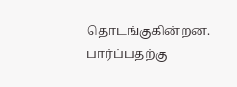தொடங்குகின்றன. பார்ப்பதற்கு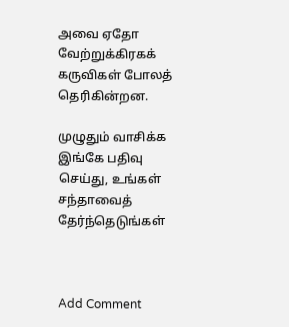அவை ஏதோ வேற்றுக்கிரகக் கருவிகள் போலத் தெரிகின்றன.

முழுதும் வாசிக்க இங்கே பதிவு செய்து, உங்கள் சந்தாவைத் தேர்ந்தெடுங்கள்



Add Comment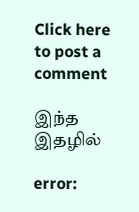Click here to post a comment

இந்த இதழில்

error: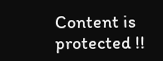Content is protected !!